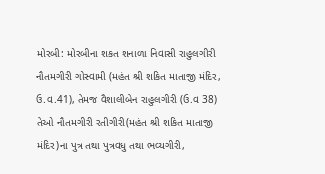મોરબી: મોરબીના શકત શનાળા નિવાસી રાહુલગીરી નૌતમગીરી ગોસ્વામી (મહંત શ્રી શકિત માતાજી મંદિર, ઉ.વ.41), તેમજ વૈશાલીબેન રાહુલગીરી (ઉ.વ 38) તેઓ નૌતમગીરી રતીગીરી(મહંત શ્રી શકિત માતાજી મંદિર)ના પુત્ર તથા પુત્રવધુ તથા ભવ્યગીરી,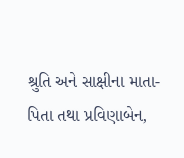શ્રુતિ અને સાક્ષીના માતા-પિતા તથા પ્રવિણાબેન,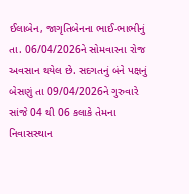ઈલાબેન, જાગૃતિબેનના ભાઈ-ભાભીનું તા. 06/04/2026ને સોમવારના રોજ અવસાન થયેલ છે. સદગતનું બંને પક્ષનું બેસણું તા 09/04/2026ને ગુરુવારે સાંજે 04 થી 06 કલાકે તેમના નિવાસસ્થાન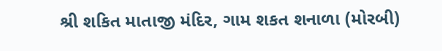શ્રી શકિત માતાજી મંદિર, ગામ શકત શનાળા (મોરબી)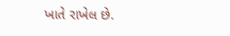ખાતે રાખેલ છે.